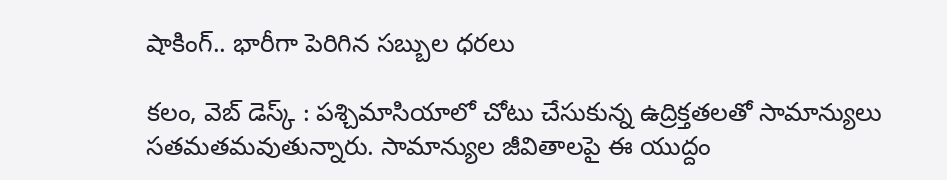షాకింగ్.. భారీగా పెరిగిన సబ్బుల ధరలు

కలం, వెబ్ డెస్క్ : పశ్చిమాసియాలో చోటు చేసుకున్న ఉద్రిక్తతలతో సామాన్యులు సతమతమవుతున్నారు. సామాన్యుల జీవితాలపై ఈ యుద్దం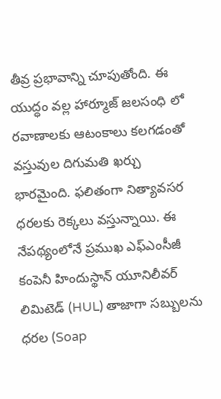తీవ్ర ప్రభావాన్ని చూపుతోంది. ఈ యుద్ధం వల్ల హార్మూజ్ జలసంధి లో రవాణాలకు ఆటంకాలు కలగడంతో వస్తువుల దిగుమతి ఖర్చు భారమైంది. ఫలితంగా నిత్యావసర ధరలకు రెక్కలు వస్తున్నాయి. ఈ నేపథ్యంలోనే ప్రముఖ ఎఫ్‌ఎంసీజీ కంపెనీ హిందుస్థాన్‌ యూనిలీవర్‌ లిమిటెడ్‌ (HUL) తాజాగా సబ్బులను ధరల (Soap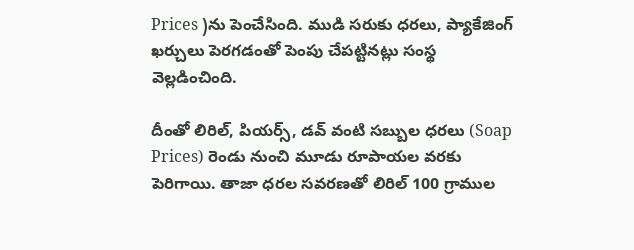Prices )ను పెంచేసింది. ముడి సరుకు ధరలు, ప్యాకేజింగ్ ఖర్చులు పెరగడంతో పెంపు చేపట్టినట్లు సంస్థ వెల్లడించింది.

దీంతో లిరిల్, పియర్స్, డవ్ వంటి సబ్బుల ధరలు (Soap Prices) రెండు నుంచి మూడు రూపాయల వరకు పెరిగాయి. తాజా ధరల సవరణతో లిరిల్ 100 గ్రాముల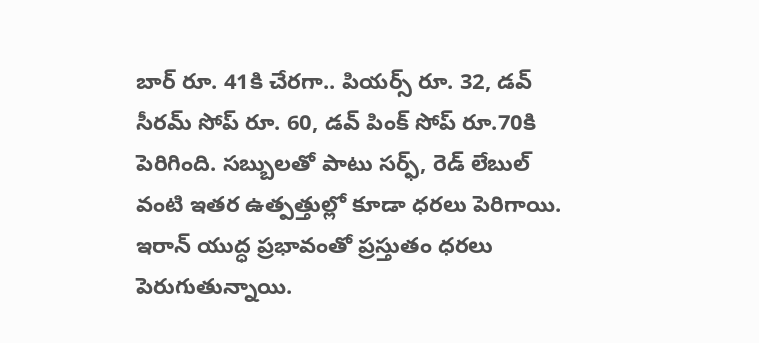బార్ రూ. 41కి చేరగా.. పియర్స్ రూ. 32, డవ్ సీరమ్ సోప్ రూ. 60, డవ్ పింక్ సోప్ రూ.70కి పెరిగింది. సబ్బులతో పాటు సర్ఫ్, రెడ్ లేబుల్ వంటి ఇతర ఉత్పత్తుల్లో కూడా ధరలు పెరిగాయి. ఇరాన్ యుద్ధ ప్రభావంతో ప్రస్తుతం ధరలు పెరుగుతున్నాయి.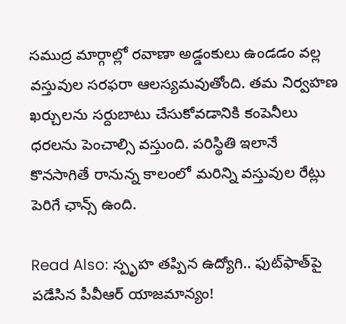సముద్ర మార్గాల్లో రవాణా అడ్డంకులు ఉండడం వల్ల వస్తువుల సరఫరా ఆలస్యమవుతోంది. తమ నిర్వహణ ఖర్చులను సర్దుబాటు చేసుకోవడానికి కంపెనీలు ధరలను పెంచాల్సి వస్తుంది. పరిస్థితి ఇలానే కొనసాగితే రానున్న కాలంలో మరిన్ని వస్తువుల రేట్లు పెరిగే ఛాన్స్ ఉంది.

Read Also: స్పృహ త‌ప్పిన‌ ఉద్యోగి.. ఫుట్‌ఫాత్‌పై ప‌డేసిన పీవీఆర్ యాజ‌మాన్యం!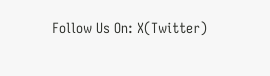Follow Us On: X(Twitter)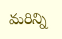మ‌రిన్ని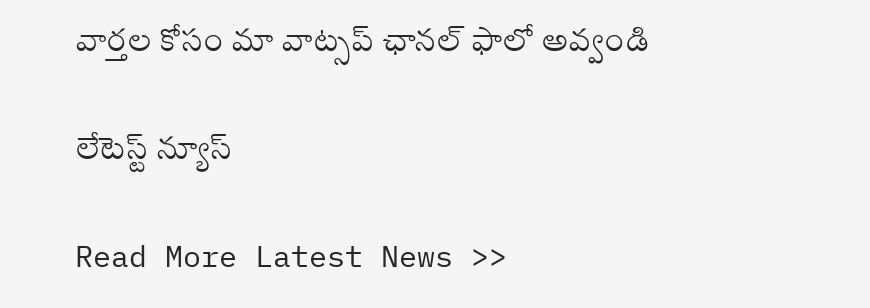వార్త‌ల కోసం మా వాట్స‌ప్ ఛాన‌ల్ ఫాలో అవ్వండి

లేటెస్ట్ న్యూస్‌

Read More Latest News >>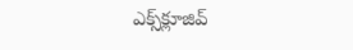ఎక్స్‌క్లూజివ్‌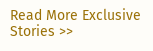Read More Exclusive Stories >>